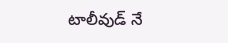టాలీవుడ్ నే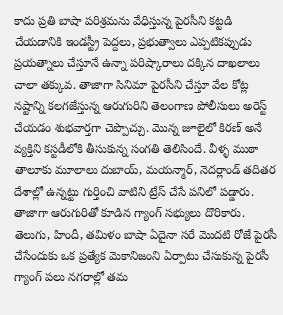కాదు ప్రతి బాషా పరిశ్రమను వేధిస్తున్న పైరసీని కట్టడి చేయడానికి ఇండస్ట్రీ పెద్దలు, ప్రభుత్వాలు ఎప్పటికప్పుడు ప్రయత్నాలు చేస్తూనే ఉన్నా పరిష్కారాలు దక్కిన దాఖలాలు చాలా తక్కువ. తాజాగా సినిమా పైరసీని చేస్తూ వేల కోట్ల నష్టాన్ని కలగజేస్తున్న ఆరుగురిని తెలంగాణ పోలీసులు అరెస్ట్ చేయడం శుభవార్తగా చెప్పొచ్చు. మొన్న జూలైలో కిరణ్ అనే వ్యక్తిని కస్టడీలోకి తీసుకున్న సంగతి తెలిసిందే. వీళ్ళ ముఠా తాలూకు మూలాలు దుబాయ్, మయన్మార్, నెదర్లాండ్ తదితర దేశాల్లో ఉన్నట్టు గుర్తించి వాటిని ట్రేస్ చేసే పనిలో పడ్డారు. తాజాగా ఆరుగురితో కూడిన గ్యాంగ్ సభ్యులు దొరికారు.
తెలుగు, హిందీ, తమిళం బాషా ఏదైనా సరే మొదటి రోజే పైరసీ చేసేందుకు ఒక ప్రత్యేక మెకానిజంని ఏర్పాటు చేసుకున్న పైరసీ గ్యాంగ్ పలు నగరాల్లో తమ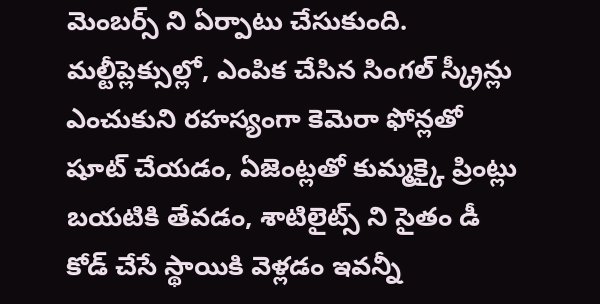మెంబర్స్ ని ఏర్పాటు చేసుకుంది. మల్టీప్లెక్సుల్లో, ఎంపిక చేసిన సింగల్ స్క్రీన్లు ఎంచుకుని రహస్యంగా కెమెరా ఫోన్లతో షూట్ చేయడం, ఏజెంట్లతో కుమ్మక్కై ప్రింట్లు బయటికి తేవడం, శాటిలైట్స్ ని సైతం డీ కోడ్ చేసే స్థాయికి వెళ్లడం ఇవన్నీ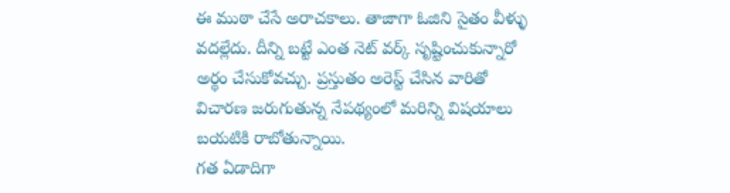ఈ ముఠా చేసే అరాచకాలు. తాజాగా ఓజిని సైతం వీళ్ళు వదల్లేదు. దీన్ని బట్టే ఎంత నెట్ వర్క్ సృష్టించుకున్నారో అర్థం చేసుకోవచ్చు. ప్రస్తుతం అరెస్ట్ చేసిన వారితో విచారణ జరుగుతున్న నేపథ్యంలో మరిన్ని విషయాలు బయటికి రాబోతున్నాయి.
గత ఏడాదిగా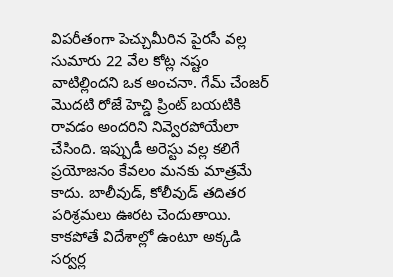విపరీతంగా పెచ్చుమీరిన పైరసీ వల్ల సుమారు 22 వేల కోట్ల నష్టం వాటిల్లిందని ఒక అంచనా. గేమ్ చేంజర్ మొదటి రోజే హెచ్డి ప్రింట్ బయటికి రావడం అందరిని నివ్వెరపోయేలా చేసింది. ఇప్పుడీ అరెస్టు వల్ల కలిగే ప్రయోజనం కేవలం మనకు మాత్రమే కాదు. బాలీవుడ్, కోలీవుడ్ తదితర పరిశ్రమలు ఊరట చెందుతాయి. కాకపోతే విదేశాల్లో ఉంటూ అక్కడి సర్వర్ల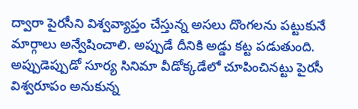ద్వారా పైరసీని విశ్వవ్యాప్తం చేస్తున్న అసలు దొంగలను పట్టుకునే మార్గాలు అన్వేషించాలి. అప్పుడే దీనికి అడ్డు కట్ట పడుతుంది. అప్పుడెప్పుడో సూర్య సినిమా వీడోక్కడేలో చూపించినట్టు పైరసీ విశ్వరూపం అనుకున్న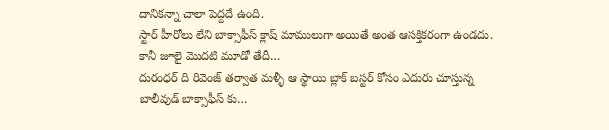దానికన్నా చాలా పెద్దదే ఉంది.
స్టార్ హీరోలు లేని బాక్సాఫీస్ క్లాష్ మాములుగా అయితే అంత ఆసక్తికరంగా ఉండదు. కానీ జూలై మొదటి మూడో తేదీ…
దురంధర్ ది రివెంజ్ తర్వాత మళ్ళీ ఆ స్థాయి బ్లాక్ బస్టర్ కోసం ఎదురు చూస్తున్న బాలీవుడ్ బాక్సాఫీస్ కు…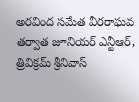అరవింద సమేత వీరరాఘవ తర్వాత జూనియర్ ఎన్టీఆర్, త్రివిక్రమ్ శ్రీనివాస్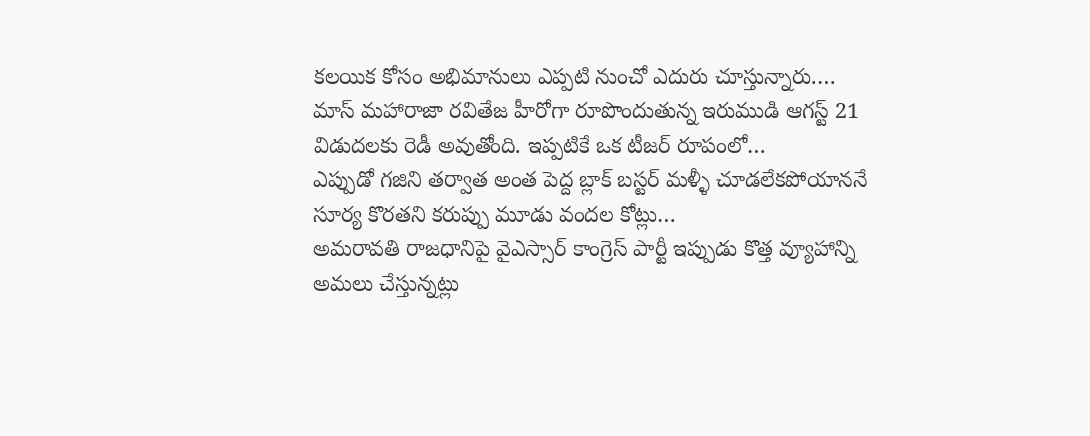కలయిక కోసం అభిమానులు ఎప్పటి నుంచో ఎదురు చూస్తున్నారు.…
మాస్ మహారాజా రవితేజ హీరోగా రూపొందుతున్న ఇరుముడి ఆగస్ట్ 21 విడుదలకు రెడీ అవుతోంది. ఇప్పటికే ఒక టీజర్ రూపంలో…
ఎప్పుడో గజిని తర్వాత అంత పెద్ద బ్లాక్ బస్టర్ మళ్ళీ చూడలేకపోయాననే సూర్య కొరతని కరుప్పు మూడు వందల కోట్లు…
అమరావతి రాజధానిపై వైఎస్సార్ కాంగ్రెస్ పార్టీ ఇప్పుడు కొత్త వ్యూహాన్ని అమలు చేస్తున్నట్లు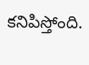కనిపిస్తోంది.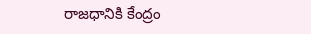రాజధానికి కేంద్రం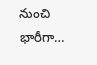నుంచి భారీగా…